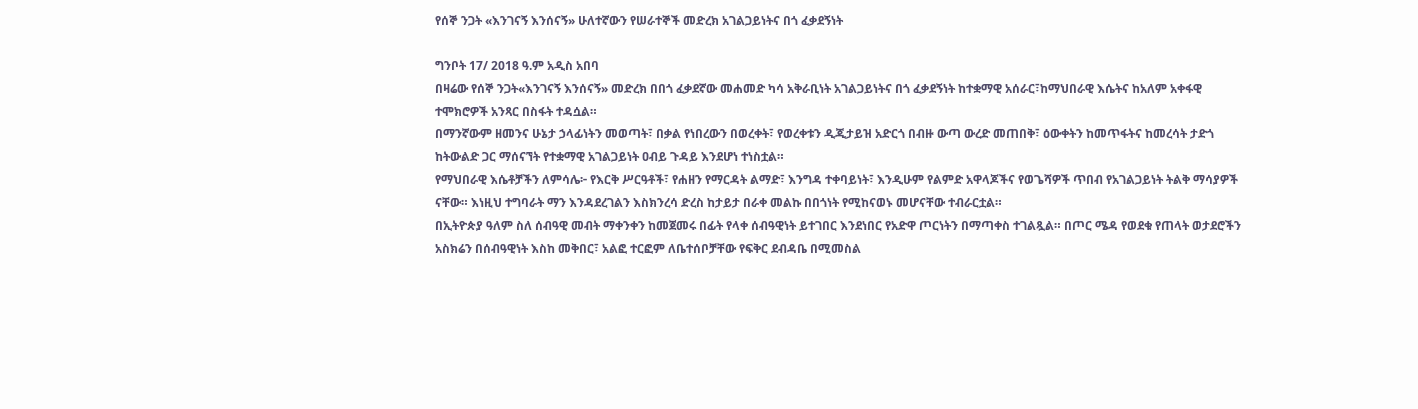የሰኞ ንጋት «እንገናኝ እንሰናኝ» ሁለተኛውን የሠራተኞች መድረክ አገልጋይነትና በጎ ፈቃደኝነት

ግንቦት 17/ 2018 ዓ.ም አዲስ አበባ
በዛሬው የሰኞ ንጋት«እንገናኝ እንሰናኝ» መድረክ በበጎ ፈቃደኛው መሐመድ ካሳ አቅራቢነት አገልጋይነትና በጎ ፈቃደኝነት ከተቋማዊ አሰራር፣ከማህበራዊ እሴትና ከአለም አቀፋዊ ተሞክሮዎች አንጻር በስፋት ተዳሷል።
በማንኛውም ዘመንና ሁኔታ ኃላፊነትን መወጣት፣ በቃል የነበረውን በወረቀት፣ የወረቀቱን ዲጂታይዝ አድርጎ በብዙ ውጣ ውረድ መጠበቅ፣ ዕውቀትን ከመጥፋትና ከመረሳት ታድጎ ከትውልድ ጋር ማሰናኘት የተቋማዊ አገልጋይነት ዐብይ ጉዳይ እንደሆነ ተነስቷል።
የማህበራዊ እሴቶቻችን ለምሳሌ፦ የእርቅ ሥርዓቶች፣ የሐዘን የማርዳት ልማድ፣ እንግዳ ተቀባይነት፣ እንዲሁም የልምድ አዋላጆችና የወጌሻዎች ጥበብ የአገልጋይነት ትልቅ ማሳያዎች ናቸው። እነዚህ ተግባራት ማን እንዳደረገልን እስክንረሳ ድረስ ከታይታ በራቀ መልኩ በበጎነት የሚከናወኑ መሆናቸው ተብራርቷል።
በኢትዮጵያ ዓለም ስለ ሰብዓዊ መብት ማቀንቀን ከመጀመሩ በፊት የላቀ ሰብዓዊነት ይተገበር እንደነበር የአድዋ ጦርነትን በማጣቀስ ተገልጿል። በጦር ሜዳ የወደቁ የጠላት ወታደሮችን አስክሬን በሰብዓዊነት እስከ መቅበር፣ አልፎ ተርፎም ለቤተሰቦቻቸው የፍቅር ደብዳቤ በሚመስል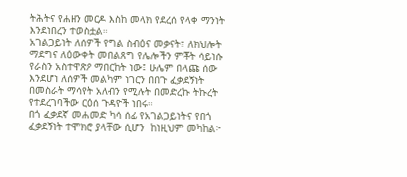ትሕትና የሐዘን መርዶ እስከ መላክ የደረሰ የላቀ ማንነት እንደነበረን ተወስቷል።
አገልጋይነት ለሰዎች የግል ስብዕና መቃናት፣ ለክህሎት ማደግና ለዕውቀት መበልጸግ የሌሎችን ምቾት ሳይነሱ የራስን አስተዋጽዖ ማበርከት ነው፤ ሁሌም በላጩ ሰው እንደሆነ ለሰዎች መልካም ነገርን በበጉ ፈቃደኝነት በመስራት ማሳየት አለብን የሚሉት በመድረኩ ትኩረት የተደረገባችው ርዕሰ ጉዳዮች ነበሩ።
በጎ ፈቃደኛ መሐመድ ካሳ ሰፊ የአገልጋይነትና የበጎ ፈቃደኝነት ተሞክሮ ያላቸው ሲሆን  ከነዚህም መካከል፦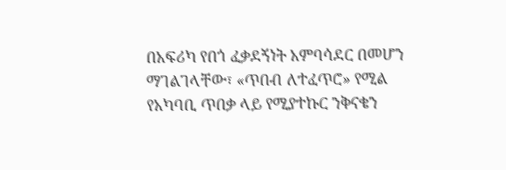በአፍሪካ የበጎ ፈቃደኝነት አምባሳደር በመሆን ማገልገላቸው፣ «ጥበብ ለተፈጥሮ» የሚል የአካባቢ ጥበቃ ላይ የሚያተኩር ንቅናቄን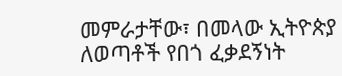መምራታቸው፣ በመላው ኢትዮጵያ ለወጣቶች የበጎ ፈቃደኝነት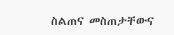ስልጠና መስጠታቸውና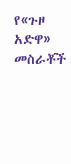የ«ጉዞ አድዋ» መስራቾች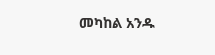መካከል አንዱ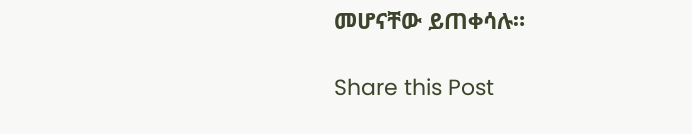መሆናቸው ይጠቀሳሉ።

Share this Post